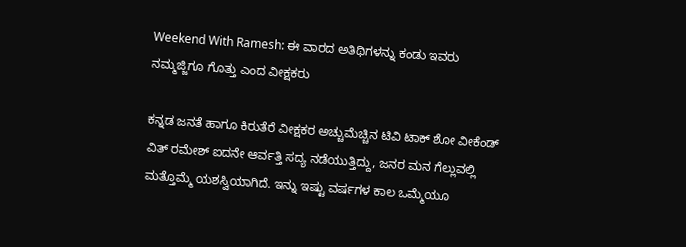Weekend With Ramesh: ಈ ವಾರದ ಅತಿಥಿಗಳನ್ನು ಕಂಡು ಇವರು ನಮ್ಮಜ್ಜಿಗೂ ಗೊತ್ತು ಎಂದ ವೀಕ್ಷಕರು

ಕನ್ನಡ ಜನತೆ ಹಾಗೂ ಕಿರುತೆರೆ ವೀಕ್ಷಕರ ಅಚ್ಚುಮೆಚ್ಚಿನ ಟಿವಿ ಟಾಕ್ ಶೋ ವೀಕೆಂಡ್ ವಿತ್ ರಮೇಶ್ ಐದನೇ ಆರ್ವತ್ತಿ ಸದ್ಯ ನಡೆಯುತ್ತಿದ್ದು, ಜನರ ಮನ ಗೆಲ್ಲುವಲ್ಲಿ ಮತ್ತೊಮ್ಮೆ ಯಶಸ್ವಿಯಾಗಿದೆ. ಇನ್ನು ಇಷ್ಟು ವರ್ಷಗಳ ಕಾಲ ಒಮ್ಮೆಯೂ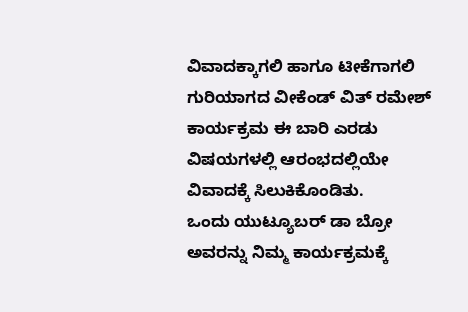ವಿವಾದಕ್ಕಾಗಲಿ ಹಾಗೂ ಟೀಕೆಗಾಗಲಿ ಗುರಿಯಾಗದ ವೀಕೆಂಡ್ ವಿತ್ ರಮೇಶ್ ಕಾರ್ಯಕ್ರಮ ಈ ಬಾರಿ ಎರಡು ವಿಷಯಗಳಲ್ಲಿ ಆರಂಭದಲ್ಲಿಯೇ ವಿವಾದಕ್ಕೆ ಸಿಲುಕಿಕೊಂಡಿತು.
ಒಂದು ಯುಟ್ಯೂಬರ್ ಡಾ ಬ್ರೋ ಅವರನ್ನು ನಿಮ್ಮ ಕಾರ್ಯಕ್ರಮಕ್ಕೆ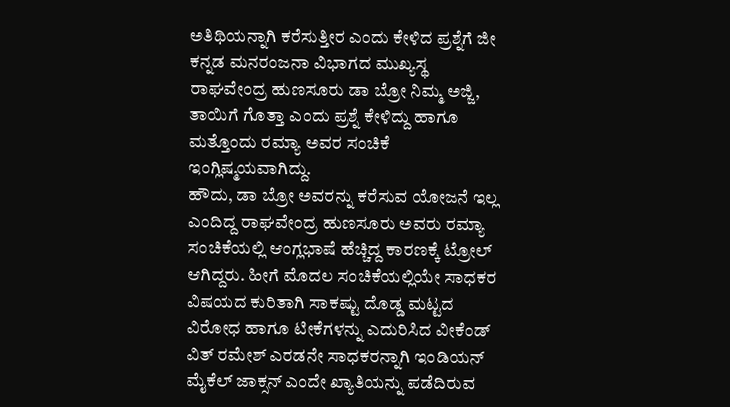ಅತಿಥಿಯನ್ನಾಗಿ ಕರೆಸುತ್ತೀರ ಎಂದು ಕೇಳಿದ ಪ್ರಶ್ನೆಗೆ ಜೀ ಕನ್ನಡ ಮನರಂಜನಾ ವಿಭಾಗದ ಮುಖ್ಯಸ್ಥ ರಾಘವೇಂದ್ರ ಹುಣಸೂರು ಡಾ ಬ್ರೋ ನಿಮ್ಮ ಅಜ್ಜಿ, ತಾಯಿಗೆ ಗೊತ್ತಾ ಎಂದು ಪ್ರಶ್ನೆ ಕೇಳಿದ್ದು ಹಾಗೂ ಮತ್ತೊಂದು ರಮ್ಯಾ ಅವರ ಸಂಚಿಕೆ ಇಂಗ್ಲಿಷ್ಮಯವಾಗಿದ್ದು.
ಹೌದು, ಡಾ ಬ್ರೋ ಅವರನ್ನು ಕರೆಸುವ ಯೋಜನೆ ಇಲ್ಲ ಎಂದಿದ್ದ ರಾಘವೇಂದ್ರ ಹುಣಸೂರು ಅವರು ರಮ್ಯಾ ಸಂಚಿಕೆಯಲ್ಲಿ ಆಂಗ್ಲಭಾಷೆ ಹೆಚ್ಚಿದ್ದ ಕಾರಣಕ್ಕೆ ಟ್ರೋಲ್ ಆಗಿದ್ದರು. ಹೀಗೆ ಮೊದಲ ಸಂಚಿಕೆಯಲ್ಲಿಯೇ ಸಾಧಕರ ವಿಷಯದ ಕುರಿತಾಗಿ ಸಾಕಷ್ಟು ದೊಡ್ಡ ಮಟ್ಟದ ವಿರೋಧ ಹಾಗೂ ಟೀಕೆಗಳನ್ನು ಎದುರಿಸಿದ ವೀಕೆಂಡ್ ವಿತ್ ರಮೇಶ್ ಎರಡನೇ ಸಾಧಕರನ್ನಾಗಿ ಇಂಡಿಯನ್ ಮೈಕೆಲ್ ಜಾಕ್ಸನ್ ಎಂದೇ ಖ್ಯಾತಿಯನ್ನು ಪಡೆದಿರುವ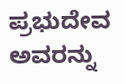ಪ್ರಭುದೇವ ಅವರನ್ನು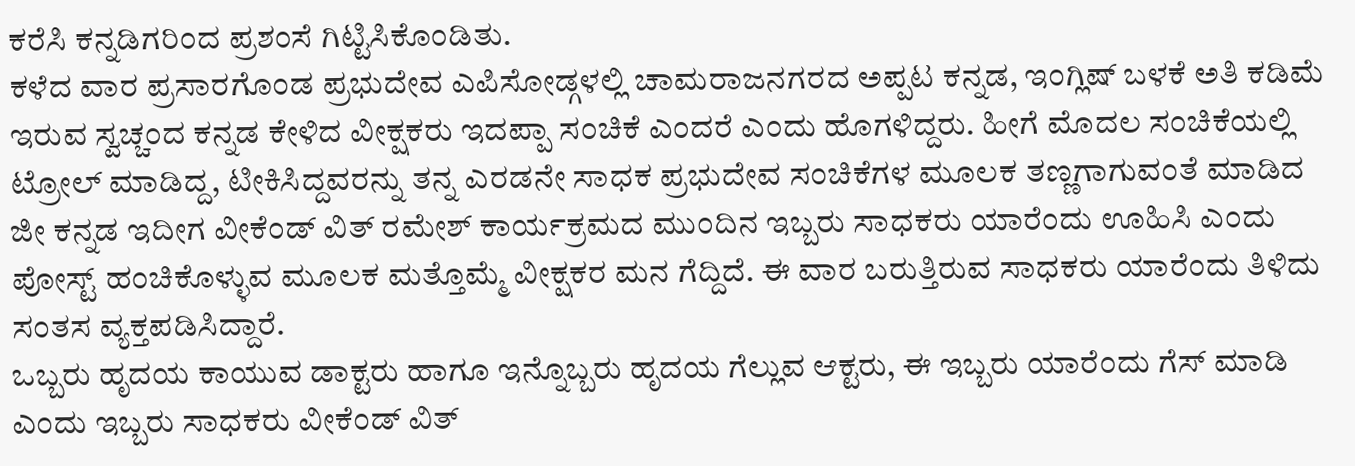ಕರೆಸಿ ಕನ್ನಡಿಗರಿಂದ ಪ್ರಶಂಸೆ ಗಿಟ್ಟಿಸಿಕೊಂಡಿತು.
ಕಳೆದ ವಾರ ಪ್ರಸಾರಗೊಂಡ ಪ್ರಭುದೇವ ಎಪಿಸೋಡ್ಗಳಲ್ಲಿ ಚಾಮರಾಜನಗರದ ಅಪ್ಪಟ ಕನ್ನಡ, ಇಂಗ್ಲಿಷ್ ಬಳಕೆ ಅತಿ ಕಡಿಮೆ ಇರುವ ಸ್ವಚ್ಚಂದ ಕನ್ನಡ ಕೇಳಿದ ವೀಕ್ಷಕರು ಇದಪ್ಪಾ ಸಂಚಿಕೆ ಎಂದರೆ ಎಂದು ಹೊಗಳಿದ್ದರು. ಹೀಗೆ ಮೊದಲ ಸಂಚಿಕೆಯಲ್ಲಿ ಟ್ರೋಲ್ ಮಾಡಿದ್ದ, ಟೀಕಿಸಿದ್ದವರನ್ನು ತನ್ನ ಎರಡನೇ ಸಾಧಕ ಪ್ರಭುದೇವ ಸಂಚಿಕೆಗಳ ಮೂಲಕ ತಣ್ಣಗಾಗುವಂತೆ ಮಾಡಿದ ಜೀ ಕನ್ನಡ ಇದೀಗ ವೀಕೆಂಡ್ ವಿತ್ ರಮೇಶ್ ಕಾರ್ಯಕ್ರಮದ ಮುಂದಿನ ಇಬ್ಬರು ಸಾಧಕರು ಯಾರೆಂದು ಊಹಿಸಿ ಎಂದು ಪೋಸ್ಟ್ ಹಂಚಿಕೊಳ್ಳುವ ಮೂಲಕ ಮತ್ತೊಮ್ಮೆ ವೀಕ್ಷಕರ ಮನ ಗೆದ್ದಿದೆ. ಈ ವಾರ ಬರುತ್ತಿರುವ ಸಾಧಕರು ಯಾರೆಂದು ತಿಳಿದು ಸಂತಸ ವ್ಯಕ್ತಪಡಿಸಿದ್ದಾರೆ.
ಒಬ್ಬರು ಹೃದಯ ಕಾಯುವ ಡಾಕ್ಟರು ಹಾಗೂ ಇನ್ನೊಬ್ಬರು ಹೃದಯ ಗೆಲ್ಲುವ ಆಕ್ಟರು, ಈ ಇಬ್ಬರು ಯಾರೆಂದು ಗೆಸ್ ಮಾಡಿ ಎಂದು ಇಬ್ಬರು ಸಾಧಕರು ವೀಕೆಂಡ್ ವಿತ್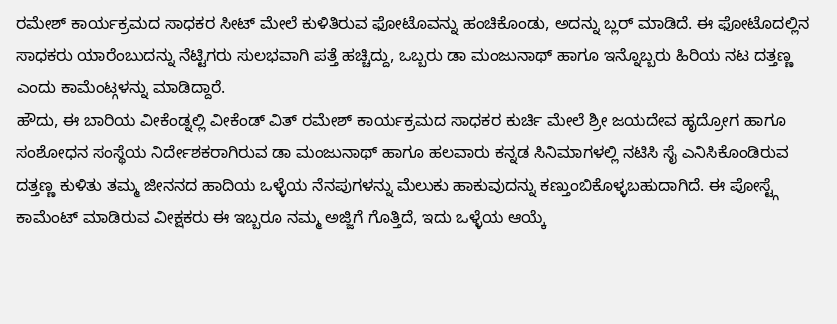ರಮೇಶ್ ಕಾರ್ಯಕ್ರಮದ ಸಾಧಕರ ಸೀಟ್ ಮೇಲೆ ಕುಳಿತಿರುವ ಫೋಟೊವನ್ನು ಹಂಚಿಕೊಂಡು, ಅದನ್ನು ಬ್ಲರ್ ಮಾಡಿದೆ. ಈ ಫೋಟೊದಲ್ಲಿನ ಸಾಧಕರು ಯಾರೆಂಬುದನ್ನು ನೆಟ್ಟಿಗರು ಸುಲಭವಾಗಿ ಪತ್ತೆ ಹಚ್ಚಿದ್ದು, ಒಬ್ಬರು ಡಾ ಮಂಜುನಾಥ್ ಹಾಗೂ ಇನ್ನೊಬ್ಬರು ಹಿರಿಯ ನಟ ದತ್ತಣ್ಣ ಎಂದು ಕಾಮೆಂಟ್ಗಳನ್ನು ಮಾಡಿದ್ದಾರೆ.
ಹೌದು, ಈ ಬಾರಿಯ ವೀಕೆಂಡ್ನಲ್ಲಿ ವೀಕೆಂಡ್ ವಿತ್ ರಮೇಶ್ ಕಾರ್ಯಕ್ರಮದ ಸಾಧಕರ ಕುರ್ಚಿ ಮೇಲೆ ಶ್ರೀ ಜಯದೇವ ಹೃದ್ರೋಗ ಹಾಗೂ ಸಂಶೋಧನ ಸಂಸ್ಥೆಯ ನಿರ್ದೇಶಕರಾಗಿರುವ ಡಾ ಮಂಜುನಾಥ್ ಹಾಗೂ ಹಲವಾರು ಕನ್ನಡ ಸಿನಿಮಾಗಳಲ್ಲಿ ನಟಿಸಿ ಸೈ ಎನಿಸಿಕೊಂಡಿರುವ ದತ್ತಣ್ಣ ಕುಳಿತು ತಮ್ಮ ಜೀನನದ ಹಾದಿಯ ಒಳ್ಳೆಯ ನೆನಪುಗಳನ್ನು ಮೆಲುಕು ಹಾಕುವುದನ್ನು ಕಣ್ತುಂಬಿಕೊಳ್ಳಬಹುದಾಗಿದೆ. ಈ ಪೋಸ್ಟ್ಗೆ ಕಾಮೆಂಟ್ ಮಾಡಿರುವ ವೀಕ್ಷಕರು ಈ ಇಬ್ಬರೂ ನಮ್ಮ ಅಜ್ಜಿಗೆ ಗೊತ್ತಿದೆ, ಇದು ಒಳ್ಳೆಯ ಆಯ್ಕೆ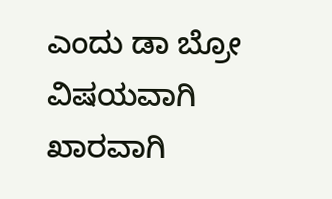ಎಂದು ಡಾ ಬ್ರೋ ವಿಷಯವಾಗಿ ಖಾರವಾಗಿ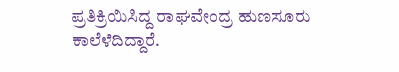ಪ್ರತಿಕ್ರಿಯಿಸಿದ್ದ ರಾಘವೇಂದ್ರ ಹುಣಸೂರು ಕಾಲೆಳೆದಿದ್ದಾರೆ.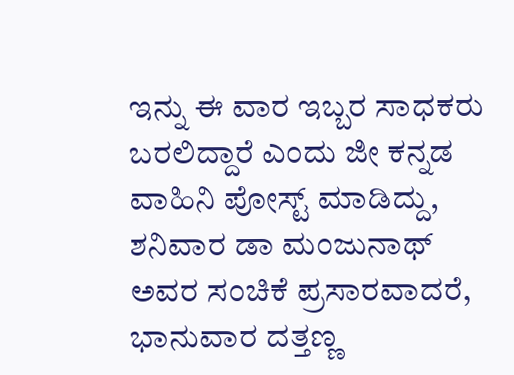ಇನ್ನು ಈ ವಾರ ಇಬ್ಬರ ಸಾಧಕರು ಬರಲಿದ್ದಾರೆ ಎಂದು ಜೀ ಕನ್ನಡ ವಾಹಿನಿ ಪೋಸ್ಟ್ ಮಾಡಿದ್ದು, ಶನಿವಾರ ಡಾ ಮಂಜುನಾಥ್ ಅವರ ಸಂಚಿಕೆ ಪ್ರಸಾರವಾದರೆ, ಭಾನುವಾರ ದತ್ತಣ್ಣ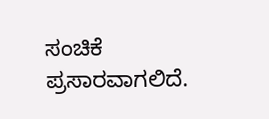ಸಂಚಿಕೆ ಪ್ರಸಾರವಾಗಲಿದೆ.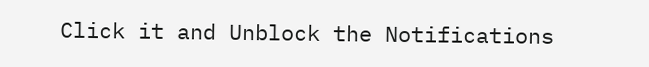Click it and Unblock the Notifications